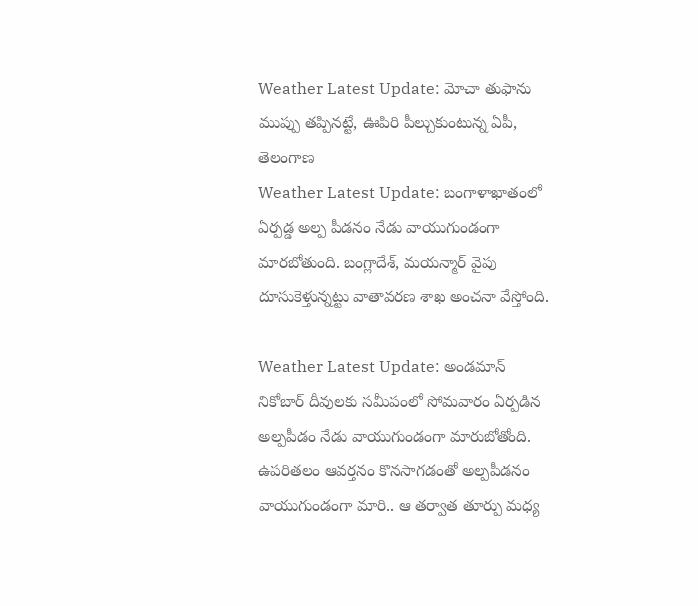Weather Latest Update: మోచా తుఫాను ముప్పు తప్పినట్టే, ఊపిరి పీల్చుకుంటున్న ఏపీ, తెలంగాణ
Weather Latest Update: బంగాళాఖాతంలో ఏర్పడ్డ అల్ప పీడనం నేడు వాయుగుండంగా మారబోతుంది. బంగ్లాదేశ్, మయన్మార్ వైపు దూసుకెళ్తున్నట్టు వాతావరణ శాఖ అంచనా వేస్తోంది.

Weather Latest Update: అండమాన్ నికోబార్ దీవులకు సమీపంలో సోమవారం ఏర్పడిన అల్పపీడం నేడు వాయుగుండంగా మారుబోతోంది. ఉపరితలం ఆవర్తనం కొనసాగడంతో అల్పపీడనం వాయుగుండంగా మారి.. ఆ తర్వాత తూర్పు మధ్య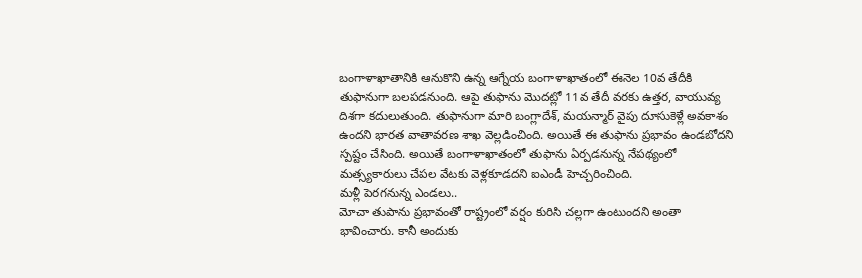బంగాళాఖాతానికి ఆనుకొని ఉన్న ఆగ్నేయ బంగాళాఖాతంలో ఈనెల 10వ తేదీకి తుఫానుగా బలపడనుంది. ఆపై తుఫాను మొదట్లో 11వ తేదీ వరకు ఉత్తర, వాయువ్య దిశగా కదులుతుంది. తుఫానుగా మారి బంగ్లాదేశ్, మయన్మార్ వైపు దూసుకెళ్లే అవకాశం ఉందని భారత వాతావరణ శాఖ వెల్లడించింది. అయితే ఈ తుఫాను ప్రభావం ఉండబోదని స్పష్టం చేసింది. అయితే బంగాళాఖాతంలో తుఫాను ఏర్పడనున్న నేపథ్యంలో మత్స్యకారులు చేపల వేటకు వెళ్లకూడదని ఐఎండీ హెచ్చరించింది.
మళ్లీ పెరగనున్న ఎండలు..
మోచా తుపాను ప్రభావంతో రాష్ట్రంలో వర్షం కురిసి చల్లగా ఉంటుందని అంతా భావించారు. కానీ అందుకు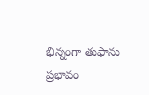భిన్నంగా తుఫాను ప్రభావం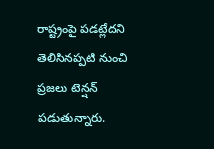రాష్ట్రంపై పడట్లేదని తెలిసినప్పటి నుంచి ప్రజలు టెన్షన్ పడుతున్నారు.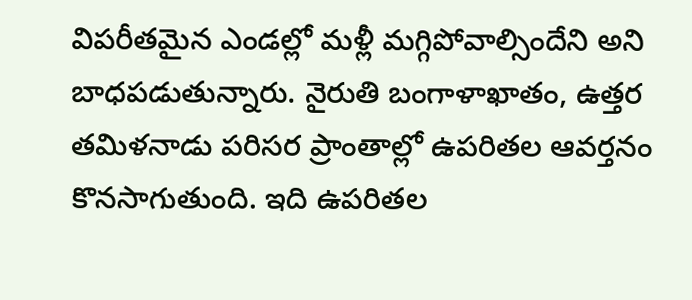విపరీతమైన ఎండల్లో మళ్లీ మగ్గిపోవాల్సిందేని అని బాధపడుతున్నారు. నైరుతి బంగాళాఖాతం, ఉత్తర తమిళనాడు పరిసర ప్రాంతాల్లో ఉపరితల ఆవర్తనం కొనసాగుతుంది. ఇది ఉపరితల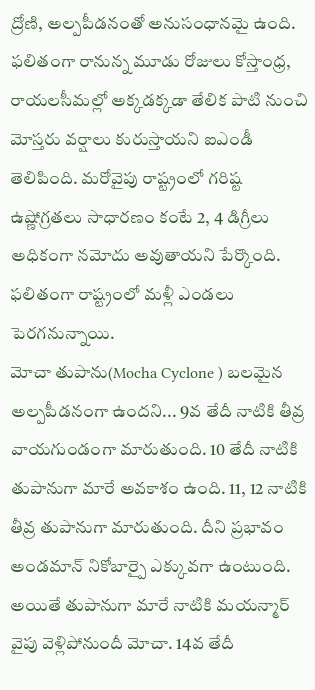ద్రోణి, అల్పపీడనంతో అనుసంధానమై ఉంది. ఫలితంగా రానున్న మూడు రోజులు కోస్తాంధ్ర, రాయలసీమల్లో అక్కడక్కడా తేలిక పాటి నుంచి మోస్తరు వర్షాలు కురుస్తాయని ఐఎండీ తెలిపింది. మరోవైపు రాష్ట్రంలో గరిష్ట ఉష్ణోగ్రతలు సాధారణం కంటే 2, 4 డిగ్రీలు అధికంగా నమోదు అవుతాయని పేర్కొంది. ఫలితంగా రాష్ట్రంలో మళ్లీ ఎండలు పెరగనున్నాయి.
మోచా తుపాను(Mocha Cyclone ) బలమైన అల్పపీడనంగా ఉందని... 9వ తేదీ నాటికి తీవ్ర వాయగుండంగా మారుతుంది. 10 తేదీ నాటికి తుపానుగా మారే అవకాశం ఉంది. 11, 12 నాటికి తీవ్ర తుపానుగా మారుతుంది. దీని ప్రభావం అండమాన్ నికోబార్పై ఎక్కువగా ఉంటుంది. అయితే తుపానుగా మారే నాటికి మయన్మార్ వైపు వెళ్లిపోనుందీ మోచా. 14వ తేదీ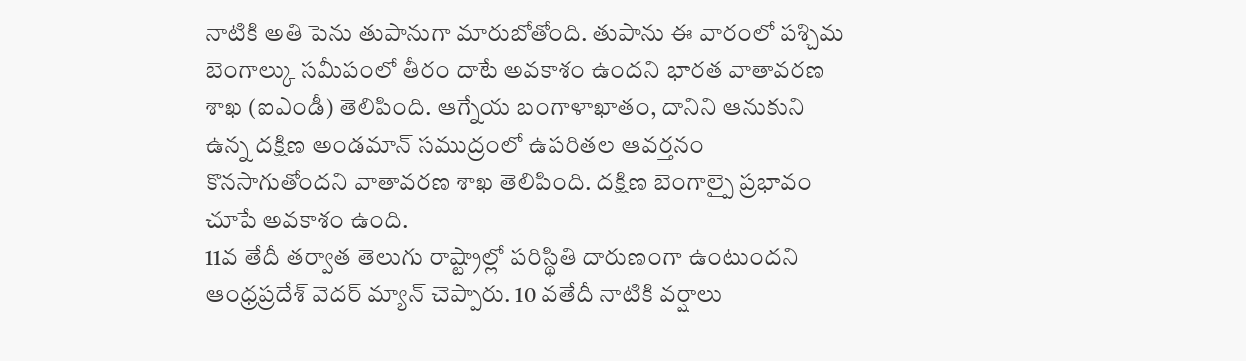నాటికి అతి పెను తుపానుగా మారుబోతోంది. తుపాను ఈ వారంలో పశ్చిమ బెంగాల్కు సమీపంలో తీరం దాటే అవకాశం ఉందని భారత వాతావరణ శాఖ (ఐఎండీ) తెలిపింది. ఆగ్నేయ బంగాళాఖాతం, దానిని ఆనుకుని ఉన్న దక్షిణ అండమాన్ సముద్రంలో ఉపరితల ఆవర్తనం కొనసాగుతోందని వాతావరణ శాఖ తెలిపింది. దక్షిణ బెంగాల్పై ప్రభావం చూపే అవకాశం ఉంది.
11వ తేదీ తర్వాత తెలుగు రాష్ట్రాల్లో పరిస్థితి దారుణంగా ఉంటుందని ఆంధ్రప్రదేశ్ వెదర్ మ్యాన్ చెప్పారు. 10 వతేదీ నాటికి వర్షాలు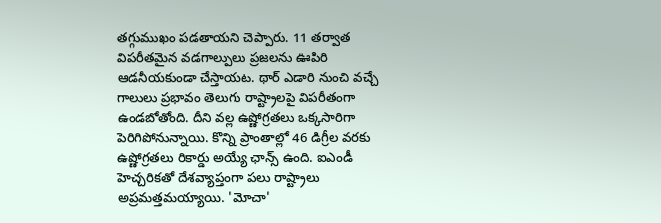తగ్గుముఖం పడతాయని చెప్పారు. 11 తర్వాత విపరీతమైన వడగాల్పులు ప్రజలను ఊపిరి ఆడనీయకుండా చేస్తాయట. థార్ ఎడారి నుంచి వచ్చే గాలులు ప్రభావం తెలుగు రాష్ట్రాలపై విపరీతంగా ఉండబోతోంది. దీని వల్ల ఉష్ణోగ్రతలు ఒక్కసారిగా పెరిగిపోనున్నాయి. కొన్ని ప్రాంతాల్లో 46 డిగ్రీల వరకు ఉష్ణోగ్రతలు రికార్డు అయ్యే ఛాన్స్ ఉంది. ఐఎండీ హెచ్చరికతో దేశవ్యాప్తంగా పలు రాష్ట్రాలు అప్రమత్తమయ్యాయి. 'మోచా'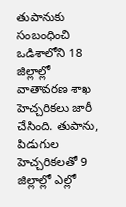తుపానుకు సంబంధించి ఒడిశాలోని 18 జిల్లాల్లో వాతావరణ శాఖ హెచ్చరికలు జారీ చేసింది. తుపాను, పిడుగుల హెచ్చరికలతో 9 జిల్లాల్లో ఎల్లో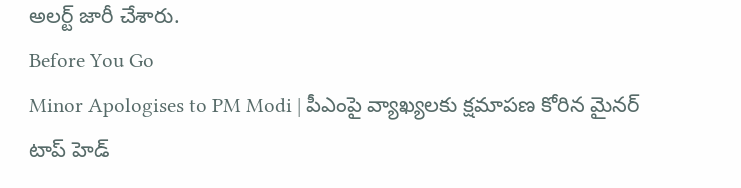అలర్ట్ జారీ చేశారు.
Before You Go
Minor Apologises to PM Modi | పీఎంపై వ్యాఖ్యలకు క్షమాపణ కోరిన మైనర్
టాప్ హెడ్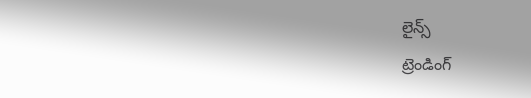లైన్స్
ట్రెండింగ్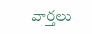వార్తలు